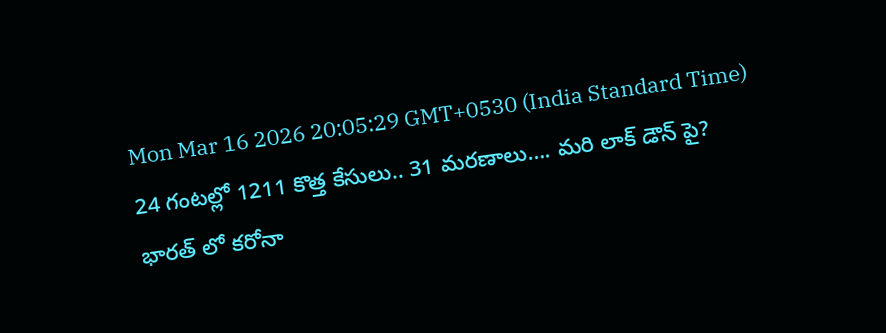Mon Mar 16 2026 20:05:29 GMT+0530 (India Standard Time)
24 గంటల్లో 1211 కొత్త కేసులు.. 31 మరణాలు…. మరి లాక్ డౌన్ పై?
భారత్ లో కరోనా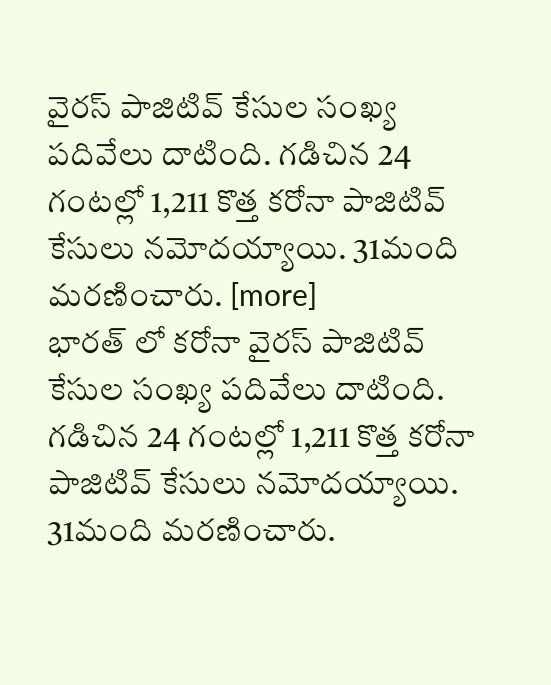వైరస్ పాజిటివ్ కేసుల సంఖ్య పదివేలు దాటింది. గడిచిన 24 గంటల్లో 1,211 కొత్త కరోనా పాజిటివ్ కేసులు నమోదయ్యాయి. 31మంది మరణించారు. [more]
భారత్ లో కరోనా వైరస్ పాజిటివ్ కేసుల సంఖ్య పదివేలు దాటింది. గడిచిన 24 గంటల్లో 1,211 కొత్త కరోనా పాజిటివ్ కేసులు నమోదయ్యాయి. 31మంది మరణించారు.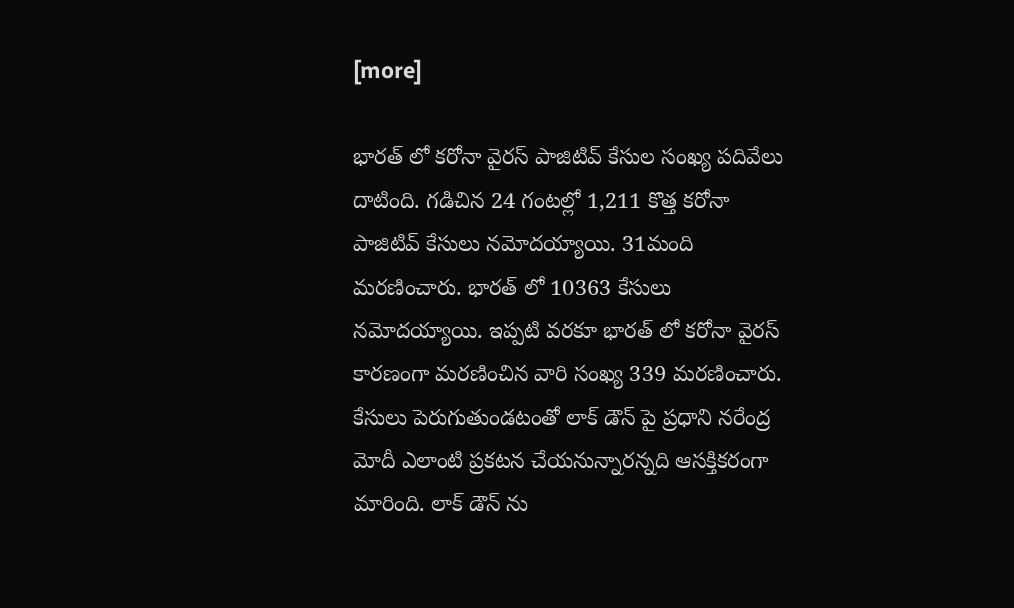[more]

భారత్ లో కరోనా వైరస్ పాజిటివ్ కేసుల సంఖ్య పదివేలు దాటింది. గడిచిన 24 గంటల్లో 1,211 కొత్త కరోనా పాజిటివ్ కేసులు నమోదయ్యాయి. 31మంది మరణించారు. భారత్ లో 10363 కేసులు నమోదయ్యాయి. ఇప్పటి వరకూ భారత్ లో కరోనా వైరస్ కారణంగా మరణించిన వారి సంఖ్య 339 మరణించారు. కేసులు పెరుగుతుండటంతో లాక్ డౌన్ పై ప్రధాని నరేంద్ర మోదీ ఎలాంటి ప్రకటన చేయనున్నారన్నది ఆసక్తికరంగా మారింది. లాక్ డౌన్ ను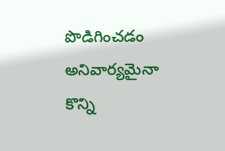పొడిగించడం అనివార్యమైనా కొన్ని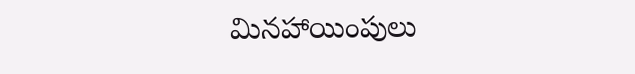మినహాయింపులు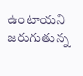ఉంటాయని జరుగుతున్న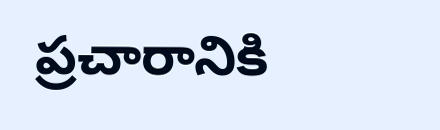ప్రచారానికి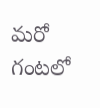మరో గంటలో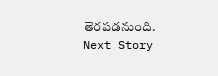తెరపడనుంది.
Next Story